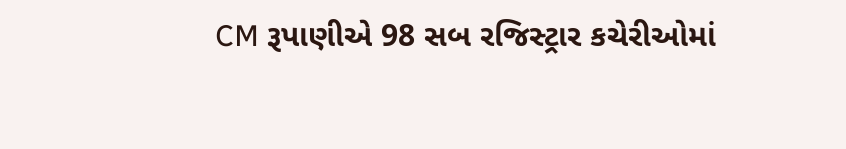CM રૂપાણીએ 98 સબ રજિસ્ટ્રાર કચેરીઓમાં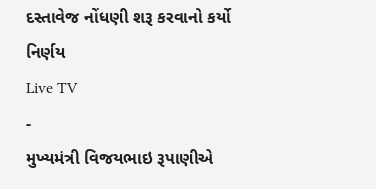દસ્તાવેજ નોંધણી શરૂ કરવાનો કર્યો નિર્ણય
Live TV
-
મુખ્યમંત્રી વિજયભાઇ રૂપાણીએ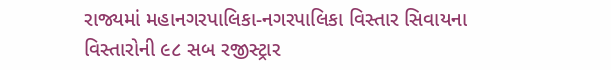રાજ્યમાં મહાનગરપાલિકા-નગરપાલિકા વિસ્તાર સિવાયના વિસ્તારોની ૯૮ સબ રજીસ્ટ્રાર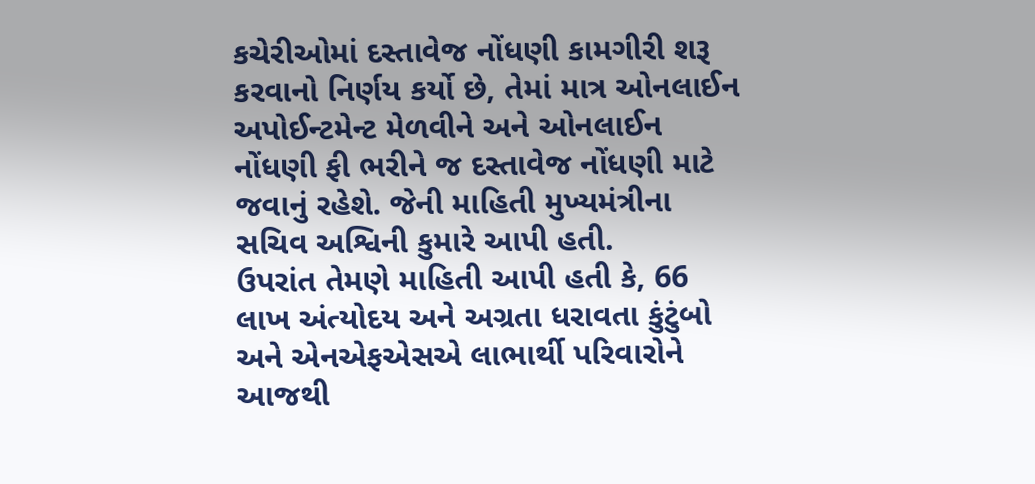કચેરીઓમાં દસ્તાવેજ નોંધણી કામગીરી શરૂ કરવાનો નિર્ણય કર્યો છે, તેમાં માત્ર ઓનલાઈન અપોઈન્ટમેન્ટ મેળવીને અને ઓનલાઈન નોંધણી ફી ભરીને જ દસ્તાવેજ નોંધણી માટે જવાનું રહેશે. જેની માહિતી મુખ્યમંત્રીના સચિવ અશ્વિની કુમારે આપી હતી.
ઉપરાંત તેમણે માહિતી આપી હતી કે, 66 લાખ અંત્યોદય અને અગ્રતા ધરાવતા કુંટુંબો અને એનએફએસએ લાભાર્થી પરિવારોને આજથી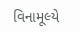વિનામૂલ્યે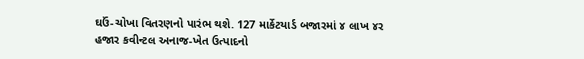ઘઉં-ચોખા વિતરણનો પારંભ થશે. 127 માર્કેટયાર્ડ બજારમાં ૪ લાખ ૪ર હજાર કવીન્ટલ અનાજ-ખેત ઉત્પાદનો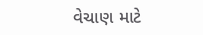વેચાણ માટે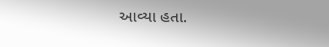આવ્યા હતા.